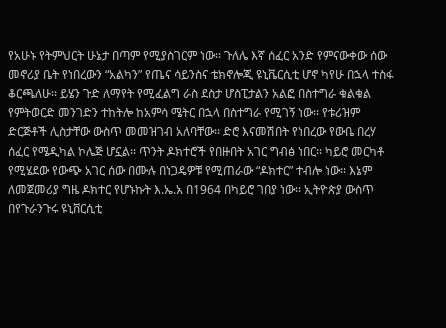የአሁኑ የትምህርት ሁኔታ በጣም የሚያስገርም ነው፡፡ ጉለሌ እኛ ሰፈር አንድ የምናውቀው ሰው መኖሪያ ቤት የነበረውን “አልካን” የጤና ሳይንስና ቴክኖሎጂ ዩኒቬርሲቲ ሆኖ ካየሁ በኋላ ተስፋ ቆርጫለሁ፡፡ ይሄን ጉድ ለማየት የሚፈልግ ራስ ደስታ ሆስፒታልን አልፎ በስተግራ ቁልቁል የምትወርድ መንገድን ተከትሎ ከአምሳ ሜትር በኋላ በስተግራ የሚገኝ ነው፡፡ የቱሪዝም ድርጅቶች ሊስታቸው ውስጥ መመዝገብ አለባቸው፡፡ ድሮ እናመሽበት የነበረው የውቤ በረሃ ሰፈር የሜዲካል ኮሌጅ ሆኗል፡፡ ጥንት ዶክተሮች የበዙበት አገር ግብፅ ነበር፡፡ ካይሮ መርካቶ የሚሄደው የውጭ አገር ሰው በሙሉ በነጋዴዎቹ የሚጠራው “ዶክተር” ተብሎ ነው፡፡ እኔም ለመጀመሪያ ግዜ ዶክተር የሆኑኩት እ.ኤ.አ በ1964 በካይሮ ገበያ ነው፡፡ ኢትዮጵያ ውስጥ በየጉራንጉሩ ዩኒቨርሲቲ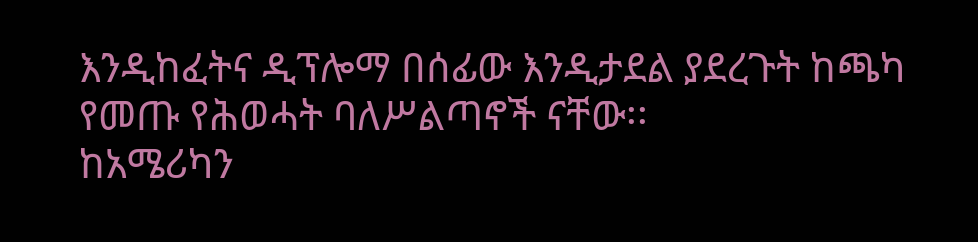እንዲከፈትና ዲፕሎማ በሰፊው እንዲታደል ያደረጉት ከጫካ የመጡ የሕወሓት ባለሥልጣኖች ናቸው፡፡
ከአሜሪካን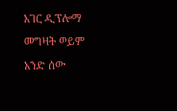አገር ዲፕሎማ መግዛት ወይም አንድ ሰው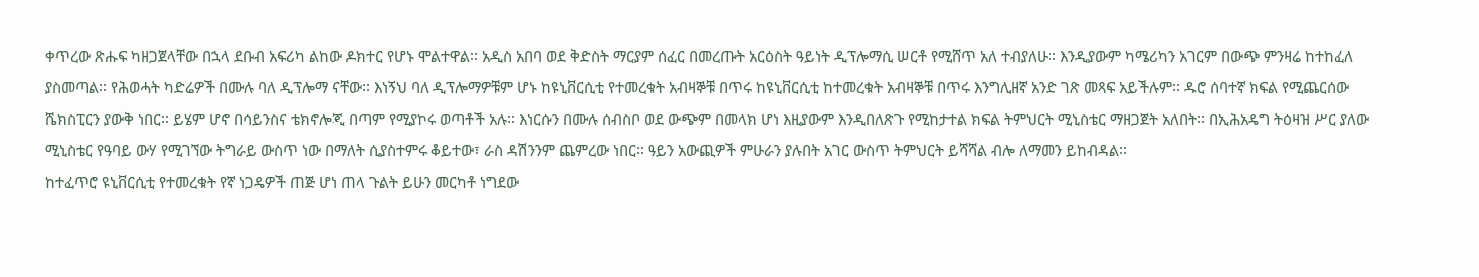ቀጥረው ጽሑፍ ካዘጋጀላቸው በኋላ ደቡብ አፍሪካ ልከው ዶክተር የሆኑ ሞልተዋል፡፡ አዲስ አበባ ወደ ቅድስት ማርያም ሰፈር በመረጡት አርዕስት ዓይነት ዲፕሎማሲ ሠርቶ የሚሸጥ አለ ተብያለሁ፡፡ እንዲያውም ካሜሪካን አገርም በውጭ ምንዛሬ ከተከፈለ ያስመጣል፡፡ የሕወሓት ካድሬዎች በሙሉ ባለ ዲፕሎማ ናቸው፡፡ እነኝህ ባለ ዲፕሎማዎቹም ሆኑ ከዩኒቨርሲቲ የተመረቁት አብዛኞቹ በጥሩ ከዩኒቨርሲቲ ከተመረቁት አብዛኞቹ በጥሩ እንግሊዘኛ አንድ ገጽ መጻፍ አይችሉም፡፡ ዱሮ ሰባተኛ ክፍል የሚጨርሰው ሼክስፒርን ያውቅ ነበር፡፡ ይሄም ሆኖ በሳይንስና ቴክኖሎጂ በጣም የሚያኮሩ ወጣቶች አሉ፡፡ እነርሱን በሙሉ ሰብስቦ ወደ ውጭም በመላክ ሆነ እዚያውም እንዲበለጽጉ የሚከታተል ክፍል ትምህርት ሚኒስቴር ማዘጋጀት አለበት፡፡ በኢሕአዴግ ትዕዛዝ ሥር ያለው ሚኒስቴር የዓባይ ውሃ የሚገኘው ትግራይ ውስጥ ነው በማለት ሲያስተምሩ ቆይተው፣ ራስ ዳሽንንም ጨምረው ነበር፡፡ ዓይን አውጪዎች ምሁራን ያሉበት አገር ውስጥ ትምህርት ይሻሻል ብሎ ለማመን ይከብዳል፡፡
ከተፈጥሮ ዩኒቨርሲቲ የተመረቁት የኛ ነጋዴዎች ጠጅ ሆነ ጠላ ጉልት ይሁን መርካቶ ነግደው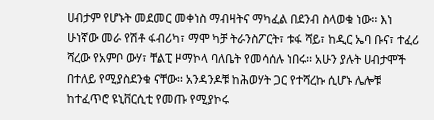ሀብታም የሆኑት መደመር መቀነስ ማብዛትና ማካፈል በደንብ ስላወቁ ነው፡፡ እነ ሁነኛው መራ የሽቶ ፋብሪካ፣ ማሞ ካቻ ትራንስፖርት፣ ቱፋ ሻይ፣ ከዲር ኤባ ቡና፣ ተፈሪ ሻረው የአምቦ ውሃ፣ ቸልፒ ዞማኮላ ባለቤት የመሳሰሉ ነበሩ፡፡ አሁን ያሉት ሀብታሞች በተለይ የሚያስደንቁ ናቸው፡፡ አንዳንዶቹ ከሕወሃት ጋር የተሻረኩ ሲሆኑ ሌሎቹ ከተፈጥሮ ዩኒቨርሲቲ የመጡ የሚያኮሩ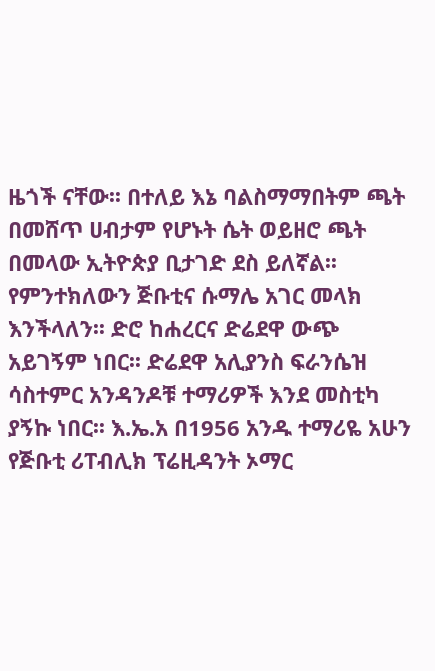ዜጎች ናቸው፡፡ በተለይ እኔ ባልስማማበትም ጫት በመሸጥ ሀብታም የሆኑት ሴት ወይዘሮ ጫት በመላው ኢትዮጵያ ቢታገድ ደስ ይለኛል፡፡ የምንተክለውን ጅቡቲና ሱማሌ አገር መላክ እንችላለን፡፡ ድሮ ከሐረርና ድሬደዋ ውጭ አይገኝም ነበር፡፡ ድሬደዋ አሊያንስ ፍራንሴዝ ሳስተምር አንዳንዶቹ ተማሪዎች እንደ መስቲካ ያኝኩ ነበር፡፡ እ.ኤ.አ በ1956 አንዱ ተማሪዬ አሁን የጅቡቲ ሪፐብሊክ ፕሬዚዳንት ኦማር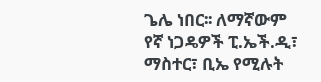ጌሌ ነበር፡፡ ለማኛውም የኛ ነጋዴዎች ፒ.ኤች.ዲ፣ ማስተር፣ ቢኤ የሚሉት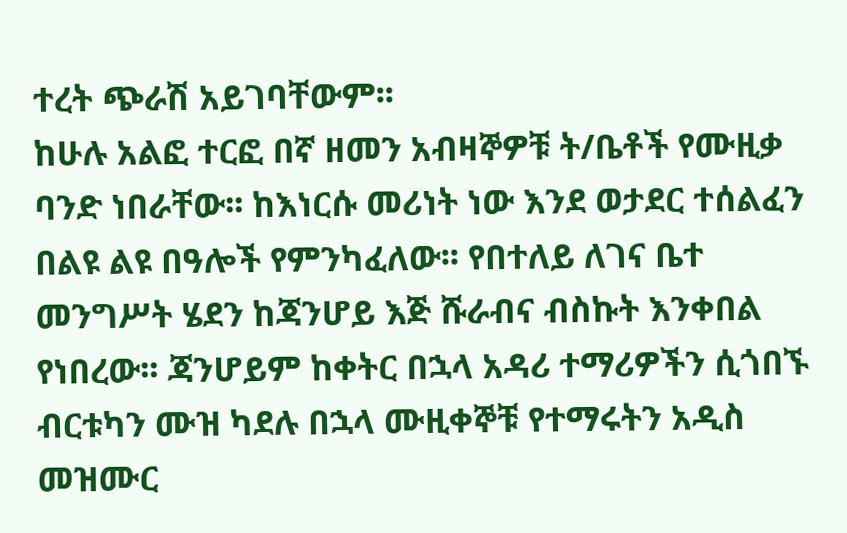ተረት ጭራሽ አይገባቸውም፡፡
ከሁሉ አልፎ ተርፎ በኛ ዘመን አብዛኞዎቹ ት/ቤቶች የሙዚቃ ባንድ ነበራቸው፡፡ ከእነርሱ መሪነት ነው እንደ ወታደር ተሰልፈን በልዩ ልዩ በዓሎች የምንካፈለው፡፡ የበተለይ ለገና ቤተ መንግሥት ሄደን ከጃንሆይ እጅ ሹራብና ብስኩት እንቀበል የነበረው፡፡ ጃንሆይም ከቀትር በኋላ አዳሪ ተማሪዎችን ሲጎበኙ ብርቱካን ሙዝ ካደሉ በኋላ ሙዚቀኞቹ የተማሩትን አዲስ መዝሙር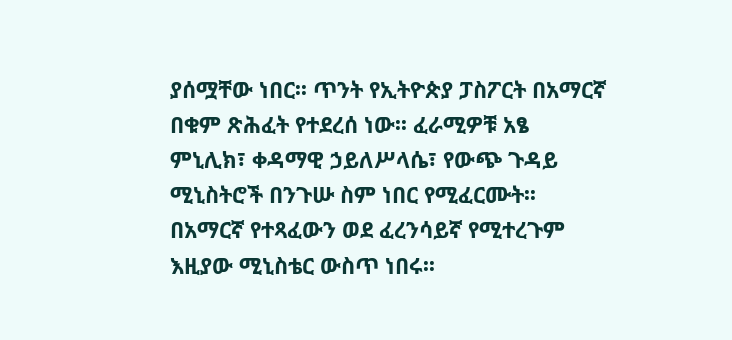ያሰሟቸው ነበር፡፡ ጥንት የኢትዮጵያ ፓስፖርት በአማርኛ በቁም ጽሕፈት የተደረሰ ነው፡፡ ፈራሚዎቹ አፄ ምኒሊክ፣ ቀዳማዊ ኃይለሥላሴ፣ የውጭ ጉዳይ ሚኒስትሮች በንጉሡ ስም ነበር የሚፈርሙት፡፡ በአማርኛ የተጻፈውን ወደ ፈረንሳይኛ የሚተረጉም እዚያው ሚኒስቴር ውስጥ ነበሩ፡፡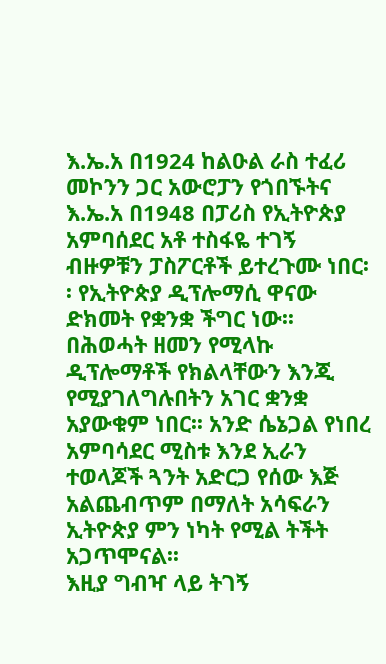እ.ኤ.አ በ1924 ከልዑል ራስ ተፈሪ መኮንን ጋር አውሮፓን የጎበኙትና እ.ኤ.አ በ1948 በፓሪስ የኢትዮጵያ አምባሰደር አቶ ተስፋዬ ተገኝ ብዙዎቹን ፓስፖርቶች ይተረጉሙ ነበር፡፡ የኢትዮጵያ ዲፕሎማሲ ዋናው ድክመት የቋንቋ ችግር ነው፡፡ በሕወሓት ዘመን የሚላኩ ዲፕሎማቶች የክልላቸውን እንጂ የሚያገለግሉበትን አገር ቋንቋ አያውቁም ነበር፡፡ አንድ ሴኔጋል የነበረ አምባሳደር ሚስቱ እንደ ኢራን ተወላጆች ጓንት አድርጋ የሰው እጅ አልጨብጥም በማለት አሳፍራን ኢትዮጵያ ምን ነካት የሚል ትችት አጋጥሞናል፡፡
እዚያ ግብዣ ላይ ትገኝ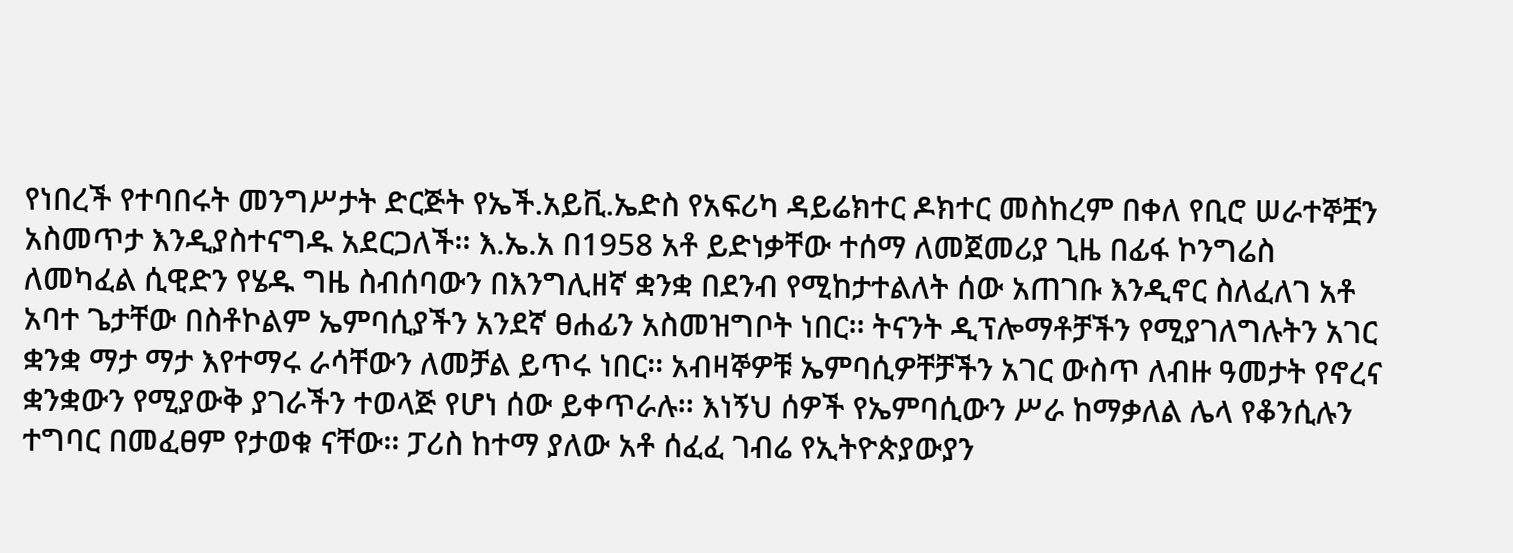የነበረች የተባበሩት መንግሥታት ድርጅት የኤች.አይቪ.ኤድስ የአፍሪካ ዳይሬክተር ዶክተር መስከረም በቀለ የቢሮ ሠራተኞቿን አስመጥታ እንዲያስተናግዱ አደርጋለች፡፡ እ.ኤ.አ በ1958 አቶ ይድነቃቸው ተሰማ ለመጀመሪያ ጊዜ በፊፋ ኮንግሬስ ለመካፈል ሲዊድን የሄዱ ግዜ ስብሰባውን በእንግሊዘኛ ቋንቋ በደንብ የሚከታተልለት ሰው አጠገቡ እንዲኖር ስለፈለገ አቶ አባተ ጌታቸው በስቶኮልም ኤምባሲያችን አንደኛ ፀሐፊን አስመዝግቦት ነበር፡፡ ትናንት ዲፕሎማቶቻችን የሚያገለግሉትን አገር ቋንቋ ማታ ማታ እየተማሩ ራሳቸውን ለመቻል ይጥሩ ነበር፡፡ አብዛኞዎቹ ኤምባሲዎቸቻችን አገር ውስጥ ለብዙ ዓመታት የኖረና ቋንቋውን የሚያውቅ ያገራችን ተወላጅ የሆነ ሰው ይቀጥራሉ፡፡ እነኝህ ሰዎች የኤምባሲውን ሥራ ከማቃለል ሌላ የቆንሲሉን ተግባር በመፈፀም የታወቁ ናቸው፡፡ ፓሪስ ከተማ ያለው አቶ ሰፈፈ ገብሬ የኢትዮጵያውያን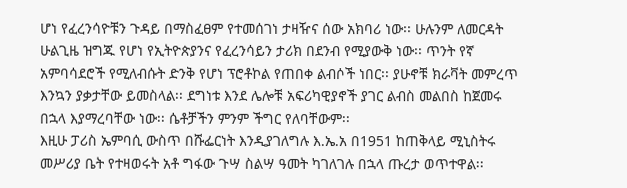ሆነ የፈረንሳዮቹን ጉዳይ በማስፈፀም የተመሰገነ ታዛዥና ሰው አክባሪ ነው፡፡ ሁሉንም ለመርዳት ሁልጊዜ ዝግጁ የሆነ የኢትዮጵያንና የፈረንሳይን ታሪክ በደንብ የሚያውቅ ነው፡፡ ጥንት የኛ አምባሳደሮች የሚለብሱት ድንቅ የሆነ ፕሮቶኮል የጠበቀ ልብሶች ነበር፡፡ ያሁኖቹ ክራቫት መምረጥ እንኳን ያቃታቸው ይመስላል፡፡ ደግነቱ እንደ ሌሎቹ አፍሪካዊያኖች ያገር ልብስ መልበስ ከጀመሩ በኋላ እያማረባቸው ነው፡፡ ሴቶቻችን ምንም ችግር የለባቸውም፡፡
እዚሁ ፓሪስ ኤምባሲ ውስጥ በሹፌርነት እንዲያገለግሉ እ.ኤ.አ በ1951 ከጠቅላይ ሚኒስትሩ መሥሪያ ቤት የተዛወሩት አቶ ግፋው ጉሣ ስልሣ ዓመት ካገለገሉ በኋላ ጡረታ ወጥተዋል፡፡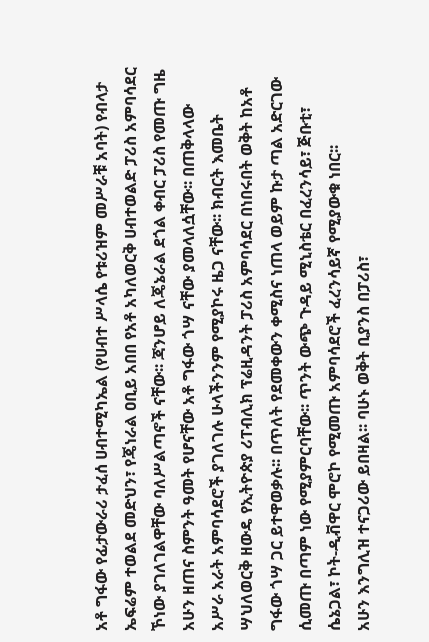አቶ ግፋው የፊታውራሪ ታፈሰ ሀብተሚካኤል (የሀብተ ሥላሴ የቱሪዝም መሥራቹ አባት) የብላታ ኤፍሬም ተወልደ መድህን፣ የጄነራል ዐቢይ አበበ የአቶ አካለወርቅ ሀብተወልድ ፓሪስ አምባሳደር ኾነው ያገለገልዋቸው ባለሥልጣኖች ናቸው፡፡ ጃንሆይ ለጄኔራል ደጎል ቀብር ፓሪስ የመጡ ግዜ አሁን ዘጠና ስምንት ዓመት የሆናቸው አቶ ግፋው ጎሣ ናቸው ያመላለሷቸው፡፡ በጠቅላላው አሥራ አራት አምባሳደሮች ያገለገሉ ሁላችንንም የሚያኮሩ ዜጋ ናቸው፡፡ ክብርት እመቤት ሣህለወርቅ ዘውዴ የኢትዮጵያ ሪፐብሊክ ፕሬዚዳንት ፓሪስ አምባሳደር በነበሩበት ወቅት ከአቶ ግፋው ጎሣ ጋር ይተዋወቃሉ፡፡ በጥለት የደመቀውን ቀሚስና ነጠላ ወይም ኩታ ጣል አድርገው ሲመጡ በጣም ነው የሚያምርባቸው፡፡ ጥንት ውጭ ጉዳይ ሚኒስቴር በፈረንሳይ፣ ጅቡቲ፣ ሴኔጋል፣ ኮት-ዲቭዋር ሞሮኮ የሚመጡ አምባሳደሮች ፈረንሳይኛ የሚያውቁ ነበር፡፡
አሁን እንግሊዝ ተናጋሪው ይበዛል፡፡ ባሁኑ ወቅት ቢያንስ በፓሪስ፣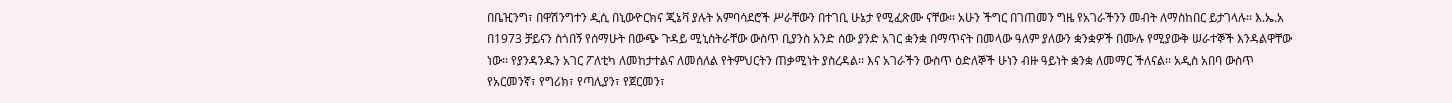በቤዢንግ፣ በዋሽንግተን ዲሲ በኒውዮርክና ጂኔቫ ያሉት አምባሳደሮች ሥራቸውን በተገቢ ሁኔታ የሚፈጽሙ ናቸው፡፡ አሁን ችግር በገጠመን ግዜ የአገራችንን መብት ለማስከበር ይታገላሉ፡፡ እ.ኤ.አ በ1973 ቻይናን ስጎበኝ የሰማሁት በውጭ ጉዳይ ሚኒስትራቸው ውስጥ ቢያንስ አንድ ሰው ያንድ አገር ቋንቋ በማጥናት በመላው ዓለም ያለውን ቋንቋዎች በሙሉ የሚያውቅ ሠራተኞች እንዳልዋቸው ነው፡፡ የያንዳንዱን አገር ፖለቲካ ለመከታተልና ለመሰለል የትምህርትን ጠቃሚነት ያስረዳል፡፡ እና አገራችን ውስጥ ዕድለኞች ሁነን ብዙ ዓይነት ቋንቋ ለመማር ችለናል፡፡ አዲስ አበባ ውስጥ የአርመንኛ፣ የግሪክ፣ የጣሊያን፣ የጀርመን፣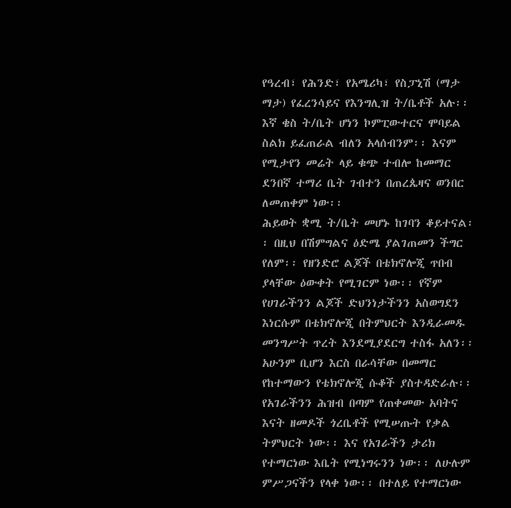የዓረብ፣ የሕንድ፣ የአሜሪካ፣ የስፓኒሽ (ማታ ማታ) የፈረንሳይና የእንግሊዝ ት/ቤቶች አሉ፡፡ እኛ ቄስ ት/ቤት ሆነን ኮምፒውተርና ሞባይል ስልክ ይፈጠራል ብለን አላሰብንም፡፡ እናም የሚታየን መሬት ላይ ቁጭ ተብሎ ከመማር ደንበኛ ተማሪ ቤት ገብተን በጠረጴዛና ወንበር ለመጠቀም ነው፡፡
ሕይወት ቋሚ ት/ቤት መሆኑ ከገባን ቆይተናል፡፡ በዚህ በሽምግልና ዕድሜ ያልገጠመን ችግር የለም፡፡ የዘንድሮ ልጆች በቴክኖሎጂ ጥበብ ያላቸው ዕውቀት የሚገርም ነው፡፡ የኛም የሀገራችንን ልጆች ድህንነታችንን አስወግደን እነርሱም በቴክኖሎጂ በትምህርት እንዲራመዱ መንግሥት ጥረት እንደሚያደርግ ተስፋ አለን፡፡ አሁንም ቢሆን እርስ በራሳቸው በመማር የከተማውን የቴክኖሎጂ ሱቆች ያስተዳድራሉ፡፡ የአገራችንን ሕዝብ በጣም የጠቀመው አባትና እናት ዘመዶች ጎረቤቶች የሚሠጡት የቃል ትምህርት ነው፡፡ እና የአገራችን ታሪክ የተማርነው እቤት የሚነግሩንን ነው፡፡ ለሁሉም ምሥጋናችን የላቀ ነው፡፡ በተለይ የተማርነው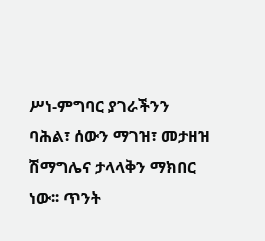ሥነ-ምግባር ያገራችንን ባሕል፣ ሰውን ማገዝ፣ መታዘዝ ሽማግሌና ታላላቅን ማክበር ነው፡፡ ጥንት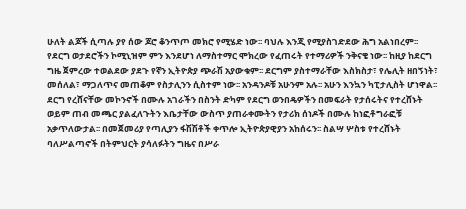ሁለት ልጆች ሲጣሉ ያየ ሰው ጆሮ ቆንጥጦ መክሮ የሚሄድ ነው፡፡ ባህሉ እንጂ የሚያስገድደው ሕግ አልነበረም፡፡
የደርግ ወታደሮችን ኮሚኒዝም ምን እንደሆነ ለማስተማር ሞክረው የፈጠሩት የተማሪዎች ንቅናቄ ነው፡፡ ከዚያ ከደርግ ግዜ ጀምረው ተወልደው ያደጉ የኛን ኢትዮጵያ ጭራሽ አያውቁም፡፡ ደርግም ያስተማራቸው እስክስታ፣ የሌሊት ዘበኝነት፣ መሰለል፣ ማጋለጥና መጠቆም የስታሊንን ሲስተም ነው፡፡ አንዳንዶቹ አሁንም አሉ፡፡ አሁን እንኳን ካፒታሊስት ሆነዋል፡፡ ደርግ የረሸናቸው መኮንኖች በሙሉ አገራችን በስንት ድካም የደርግ ወንበዴዎችን በመፍራት የታሰሩትና የተረሸኑት ወይም ጠብ መጫር ያልፈለጉትን እቤታቸው ውስጥ ያጠራቀሙትን የታሪክ ሰነዶች በሙሉ ከነፎቶግራፎቹ አቃጥለውታል፡፡ በመጀመሪያ የጣሊያን ፋሽሽቶች ቀጥሎ ኢትዮጵያዊያን አከሰሩን፡፡ ስልሣ ሦስቱ የተረሸኑት ባለሥልጣኖች በትምህርት ያሳለፉትን ግዜና በሥራ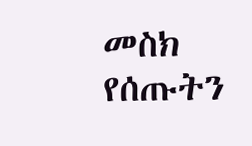መስክ የሰጡትን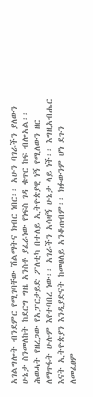አገልግሎት ብንደምር የሚገባቸው ሽልማትና ክብር ነበር፡፡ አሁን ባገራችን ያለውን ሁኔታ ስንመለከት ከደርግ ግዜ አንስቶ ያፈራነው የነፍስ ገዳ ቁጥር ከፍ ብሎአል፡፡ ሕወሓት የዘረጋው የአፓርታይድ ፖለቲካ በተለይ ኢትዮጵያዊ ነኝ የሚለውን ዘር ለማጥፋት ሁሉም እየተባበረ ነው፡፡ አገራችን አሳዛኝ ሁኔታ ላይ ነች፡፡ እግዚአብሔር እናት ኢትዮጵያን እንዲያድናት ከመፀለይ አንቆጠብም፡፡ ክፉውንም ሆነ ደጉን ለመፈፀም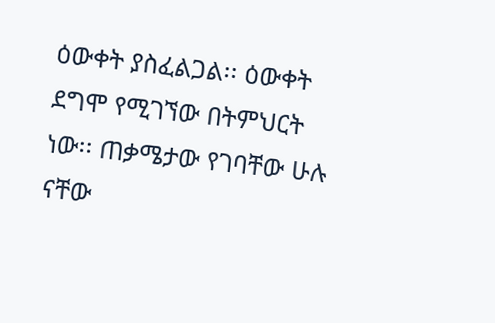ዕውቀት ያስፈልጋል፡፡ ዕውቀት ደግሞ የሚገኘው በትምህርት ነው፡፡ ጠቃሜታው የገባቸው ሁሉ ናቸው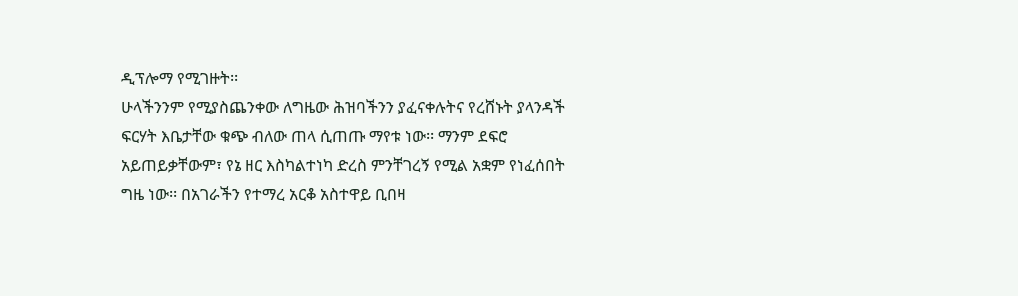ዲፕሎማ የሚገዙት፡፡
ሁላችንንም የሚያስጨንቀው ለግዜው ሕዝባችንን ያፈናቀሉትና የረሸኑት ያላንዳች ፍርሃት እቤታቸው ቁጭ ብለው ጠላ ሲጠጡ ማየቱ ነው፡፡ ማንም ደፍሮ አይጠይቃቸውም፣ የኔ ዘር እስካልተነካ ድረስ ምንቸገረኝ የሚል አቋም የነፈሰበት ግዜ ነው፡፡ በአገራችን የተማረ አርቆ አስተዋይ ቢበዛ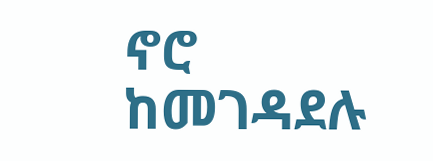ኖሮ ከመገዳደሉ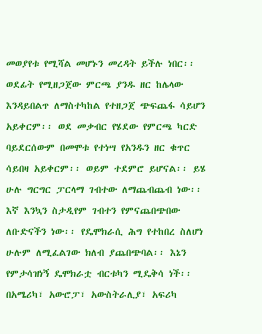መወያየቱ የሚሻል መሆኑን መረዳት ይችሉ ነበር፡፡ ወደፊት የሚዘጋጀው ምርጫ ያንዱ ዘር ከሌላው እንዳይበልጥ ለማስተካከል የተዘጋጀ ጭፍጨፋ ሳይሆን አይቀርም፡፡ ወደ መቃብር የሄደው የምርጫ ካርድ ባይደርሰውም በመሞቱ የተነሣ የአንዱን ዘር ቁጥር ሳይበዛ አይቀርም፡፡ ወይም ተደምሮ ይሆናል፡፡ ይሄ ሁሉ ግርግር ፓርላማ ገብተው ለማጨብጨብ ነው፡፡ እኛ እንኳን ስታዲየም ገብተን የምናጨበጭበው ለቡድናችን ነው፡፡ የዴሞክራሲ ሕግ የተከበረ ስለሆነ ሁሉም ለሚፈልገው ክለብ ያጨበጭባል፡፡ እኔን የምታሳዝነኝ ዴሞክራቷ ብርቱካን ሚዴቅሳ ነች፡፡
በአሜሪካ፣ አውሮፓ፣ አውስትራሊያ፣ አፍሪካ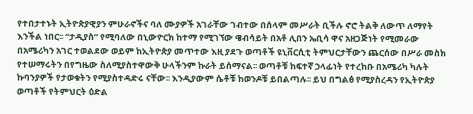የተበታተኑት ኢትዮጵያዊያን ምሁራኖችና ባለ ሙያዎች አገራቸው ገብተው በሰላም መሥራት ቢችሉ ኖሮ ትልቅ ለውጥ ለማየት እንችል ነበር፡፡ “ታዲያስ” የሚባለው በኒውዮርክ ከተማ የሚገኘው ዌብሳይት በአቶ ሊበን ኤቢሳ ዋና አዘጋጅነት የሚመራው በአሜሪካን አገር ተወልደው ወይም ከኢትዮጵያ መጥተው እዚ ያደጉ ወጣቶች ዩኒቨርሲቲ ትምህርታቸውን ጨርሰው በሥራ መስክ የተሠማሩትን በየግዜው ስለሚያስተዋውቅ ሁላችንም ኩራት ይሰማናል፡፡ ወጣቶቹ ከፍተኛ ኃላፊነት የተረከቡ በአሜሪካ ካሉት ኩባንያዎች የታወቁትን የሚያስተዳድሩ ናቸው፡፡ እንዲያውም ሴቶቹ ከወንዶቹ ይበልጣሉ፡፡ ይህ በግልፅ የሚያስረዳን የኢትዮጵያ ወጣቶች የትምህርት ዕድል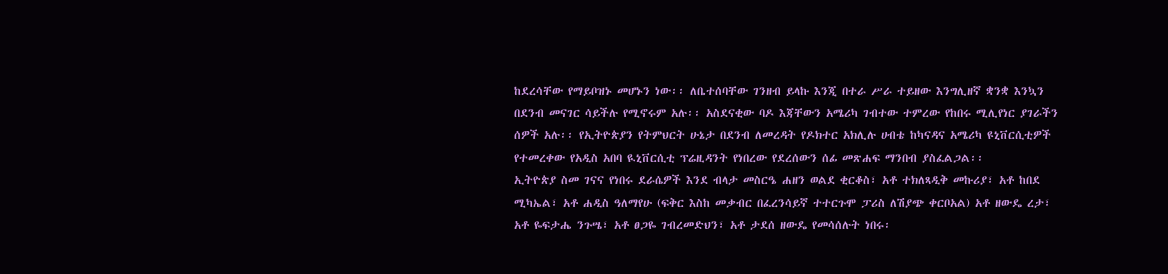ከደረሳቸው የማይቦዝኑ መሆኑን ነው፡፡ ለቤተሰባቸው ገንዘብ ይላኩ እንጂ በተራ ሥራ ተይዘው እንግሊዘኛ ቋንቋ እንኳን በደንብ መናገር ሳይችሉ የሚኖሩም አሉ፡፡ አስደናቂው ባዶ እጃቸውን አሜሪካ ገብተው ተምረው የከበሩ ሚሊየነር ያገራችን ሰዎች አሉ፡፡ የኢትዮጵያን የትምህርት ሁኔታ በደንብ ለመረዳት የዶክተር አክሊሉ ሀብቴ ከካናዳና አሜሪካ ዩኒቨርሲቲዎች የተመረቀው የአዲስ አበባ ዪኒቨርሲቲ ፕሬዚዳንት የነበረው የደረሰውን ሰፊ መጽሐፍ ማንበብ ያስፈልጋል፡፡
ኢትዮጵያ ስመ ገናና የነበሩ ደራሴዎች እንደ ብላታ መስርዔ ሐዘን ወልደ ቂርቆስ፣ አቶ ተክለጻዲቅ መኩሪያ፣ አቶ ከበደ ሚካኤል፣ አቶ ሐዲስ ዓለማየሁ (ፍቅር እስከ መቃብር በፈረንሳይኛ ተተርጉሞ ፓሪስ ለሽያጭ ቀርቦአል) አቶ ዘውዴ ረታ፣ አቶ ዬፍታሔ ንጉሤ፣ አቶ ፀጋዬ ገብረመድህን፣ አቶ ታደሰ ዘውዴ የመሳሰሉት ነበሩ፡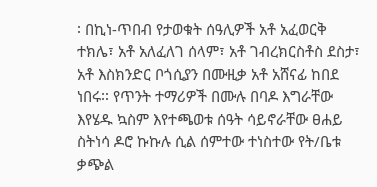፡ በኪነ-ጥበብ የታወቁት ሰዓሊዎች አቶ አፈወርቅ ተክሌ፣ አቶ አለፈለገ ሰላም፣ አቶ ገብረክርስቶስ ደስታ፣ አቶ እስክንድር ቦጎሲያን በሙዚቃ አቶ አሸናፊ ከበደ ነበሩ፡፡ የጥንት ተማሪዎች በሙሉ በባዶ እግራቸው እየሄዱ ኳስም እየተጫወቱ ሰዓት ሳይኖራቸው ፀሐይ ስትነሳ ዶሮ ኩኩሉ ሲል ሰምተው ተነስተው የት/ቤቱ ቃጭል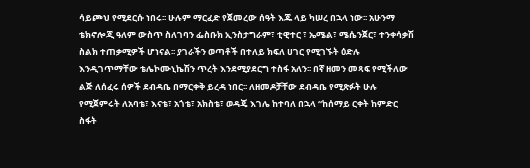ሳይጮህ የሚደርሱ ነበሩ፡፡ ሁሉም ማርፈድ የጀመረው ሰዓት እጁ ላይ ካሠረ በኋላ ነው፡፡ አሁንማ ቴክኖሎጂ ዓለም ውስጥ ስለገባን ፌስቡክ ኢንስታግራም፣ ቲዊተር ፣ ኤሜል፣ ሜሴንጀር፣ ተንቀሳቃሽ ስልክ ተጠቃሚዎች ሆነናል፡፡ ያገራችን ወጣቶች በተለይ ክፍለ ሀገር የሚገኙት ዕድሉ እንዲገጥማቸው ቴሌኮሙኒኬሽን ጥረት እንደሚያደርግ ተስፋ አለን፡፡ በኛ ዘመን መጻፍ የሚችለው ልጅ ለሰፈሩ ሰዎች ደብዳቤ በማርቀቅ ይረዳ ነበር፡፡ ለዘመዶቻቸው ደብዳቤ የሚጽፉት ሁሉ የሚጀምሩት ለአባቴ፣ እናቴ፣ አጎቴ፣ አክስቴ፣ ወዳጄ እገሌ ከተባለ በኋላ “ከሰማይ ርቀት ከምድር ስፋት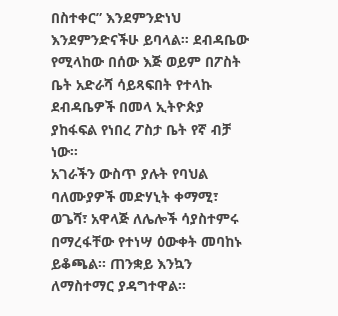በስተቀር” እንደምንድነህ እንደምንድናችሁ ይባላል፡፡ ደብዳቤው የሚላከው በሰው እጅ ወይም በፖስት ቤት አድራሻ ሳይጻፍበት የተላኩ ደብዳቤዎች በመላ ኢትዮጵያ ያከፋፍል የነበረ ፖስታ ቤት የኛ ብቻ ነው፡፡
አገራችን ውስጥ ያሉት የባህል ባለሙያዎች መድሃኒት ቀማሚ፣ ወጌሻ፣ አዋላጅ ለሌሎች ሳያስተምሩ በማረፋቸው የተነሣ ዕውቀት መባከኑ ይቆጫል፡፡ ጠንቋይ እንኳን ለማስተማር ያዳግተዋል፡፡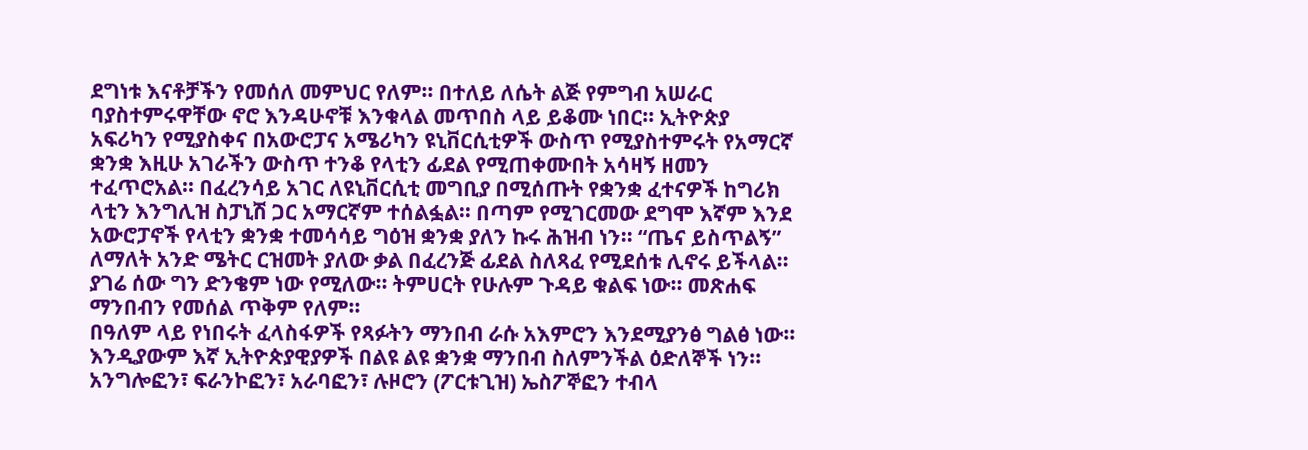ደግነቱ እናቶቻችን የመሰለ መምህር የለም፡፡ በተለይ ለሴት ልጅ የምግብ አሠራር ባያስተምሩዋቸው ኖሮ እንዳሁኖቹ እንቁላል መጥበስ ላይ ይቆሙ ነበር፡፡ ኢትዮጵያ አፍሪካን የሚያስቀና በአውሮፓና አሜሪካን ዩኒቨርሲቲዎች ውስጥ የሚያስተምሩት የአማርኛ ቋንቋ እዚሁ አገራችን ውስጥ ተንቆ የላቲን ፊደል የሚጠቀሙበት አሳዛኝ ዘመን ተፈጥሮአል፡፡ በፈረንሳይ አገር ለዩኒቨርሲቲ መግቢያ በሚሰጡት የቋንቋ ፈተናዎች ከግሪክ ላቲን እንግሊዝ ስፓኒሽ ጋር አማርኛም ተሰልፏል፡፡ በጣም የሚገርመው ደግሞ እኛም እንደ አውሮፓኖች የላቲን ቋንቋ ተመሳሳይ ግዕዝ ቋንቋ ያለን ኩሩ ሕዝብ ነን፡፡ “ጤና ይስጥልኝ” ለማለት አንድ ሜትር ርዝመት ያለው ቃል በፈረንጅ ፊደል ስለጻፈ የሚደሰቱ ሊኖሩ ይችላል፡፡ ያገሬ ሰው ግን ድንቄም ነው የሚለው፡፡ ትምሀርት የሁሉም ጉዳይ ቁልፍ ነው፡፡ መጽሐፍ ማንበብን የመሰል ጥቅም የለም፡፡
በዓለም ላይ የነበሩት ፈላስፋዎች የጻፉትን ማንበብ ራሱ አእምሮን እንደሚያንፅ ግልፅ ነው፡፡ እንዲያውም እኛ ኢትዮጵያዊያዎች በልዩ ልዩ ቋንቋ ማንበብ ስለምንችል ዕድለኞች ነን፡፡ አንግሎፎን፣ ፍራንኮፎን፣ አራባፎን፣ ሉዞሮን (ፖርቱጊዝ) ኤስፖኞፎን ተብላ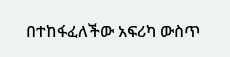በተከፋፈለችው አፍሪካ ውስጥ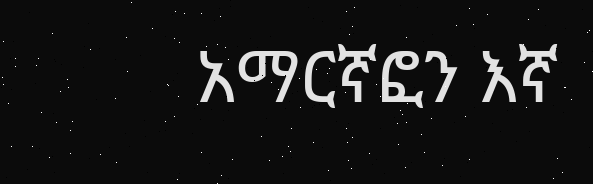አማርኛፎን እኛ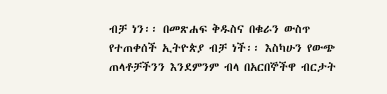ብቻ ነን፡፡ በመጽሐፍ ቅዱስና በቁራን ውስጥ የተጠቀሰች ኢትዮጵያ ብቻ ነች፡፡ እስካሁን የውጭ ጠላቶቻችንን እንደምንም ብላ በአርበኞችዋ ብርታት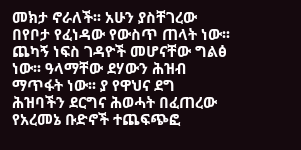መክታ ኖራለች፡፡ አሁን ያስቸገረው በየቦታ የፈነዳው የውስጥ ጠላት ነው፡፡ ጨካኝ ነፍስ ገዳዮች መሆናቸው ግልፅ ነው፡፡ ዓላማቸው ደሃውን ሕዝብ ማጥፋት ነው፡፡ ያ የዋህና ደግ ሕዝባችን ደርግና ሕወሓት በፈጠረው የአረመኔ ቡድኖች ተጨፍጭፎ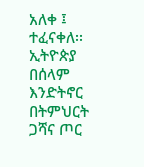አለቀ ፤ ተፈናቀለ፡፡ ኢትዮጵያ በሰላም እንድትኖር በትምህርት ጋሻና ጦር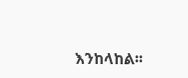እንከላከል፡፡